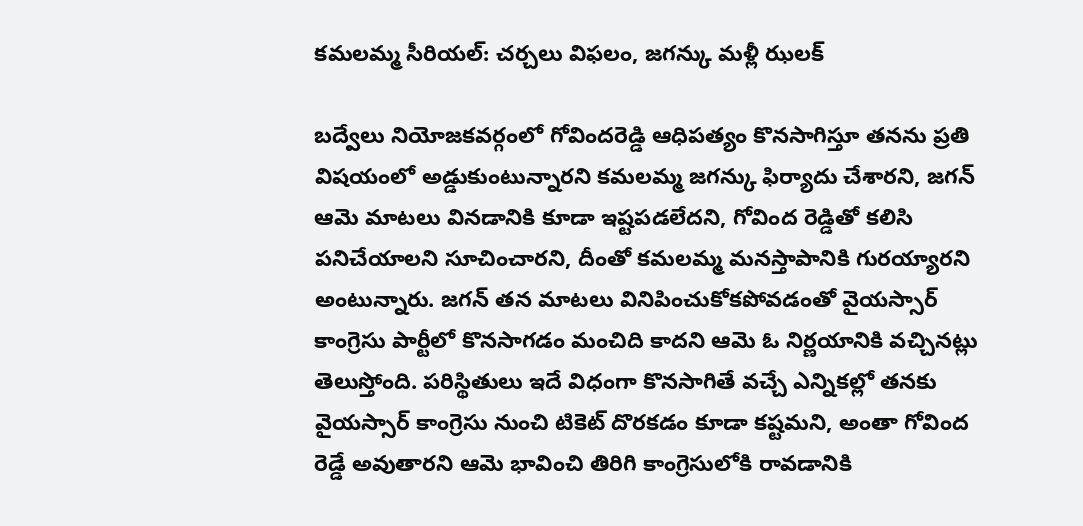కమలమ్మ సీరియల్: చర్చలు విఫలం, జగన్కు మళ్లీ ఝలక్

బద్వేలు నియోజకవర్గంలో గోవిందరెడ్డి ఆధిపత్యం కొనసాగిస్తూ తనను ప్రతి విషయంలో అడ్డుకుంటున్నారని కమలమ్మ జగన్కు ఫిర్యాదు చేశారని, జగన్ ఆమె మాటలు వినడానికి కూడా ఇష్టపడలేదని, గోవింద రెడ్డితో కలిసి పనిచేయాలని సూచించారని, దీంతో కమలమ్మ మనస్తాపానికి గురయ్యారని అంటున్నారు. జగన్ తన మాటలు వినిపించుకోకపోవడంతో వైయస్సార్ కాంగ్రెసు పార్టీలో కొనసాగడం మంచిది కాదని ఆమె ఓ నిర్ణయానికి వచ్చినట్లు తెలుస్తోంది. పరిస్థితులు ఇదే విధంగా కొనసాగితే వచ్చే ఎన్నికల్లో తనకు వైయస్సార్ కాంగ్రెసు నుంచి టికెట్ దొరకడం కూడా కష్టమని, అంతా గోవింద రెడ్డే అవుతారని ఆమె భావించి తిరిగి కాంగ్రెసులోకి రావడానికి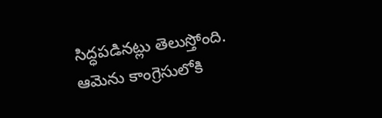సిద్ధపడినట్లు తెలుస్తోంది. ఆమెను కాంగ్రెసులోకి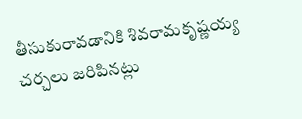తీసుకురావడానికి శివరామకృష్ణయ్య చర్చలు జరిపినట్లు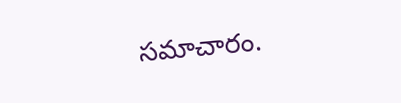సమాచారం.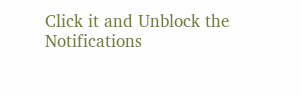Click it and Unblock the Notifications